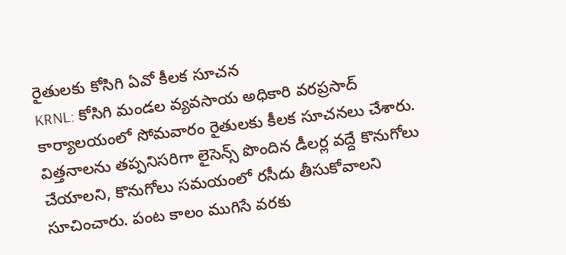రైతులకు కోసిగి ఏవో కీలక సూచన
KRNL: కోసిగి మండల వ్యవసాయ అధికారి వరప్రసాద్ కార్యాలయంలో సోమవారం రైతులకు కీలక సూచనలు చేశారు. విత్తనాలను తప్పనిసరిగా లైసెన్స్ పొందిన డీలర్ల వద్దే కొనుగోలు చేయాలని, కొనుగోలు సమయంలో రసీదు తీసుకోవాలని సూచించారు. పంట కాలం ముగిసే వరకు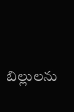బిల్లులను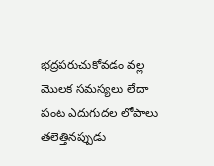భద్రపరుచుకోవడం వల్ల మొలక సమస్యలు లేదా పంట ఎదుగుదల లోపాలు తలెత్తినప్పుడు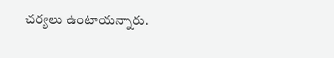చర్యలు ఉంటాయన్నారు.